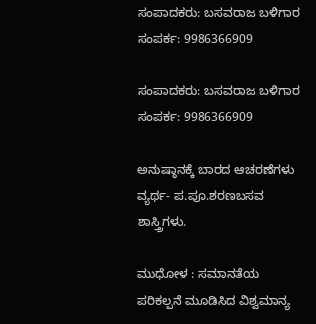ಸಂಪಾದಕರು: ಬಸವರಾಜ ಬಳಿಗಾರ
ಸಂಪರ್ಕ: 9986366909

ಸಂಪಾದಕರು: ಬಸವರಾಜ ಬಳಿಗಾರ
ಸಂಪರ್ಕ: 9986366909

ಅನುಷ್ಠಾನಕ್ಕೆ ಬಾರದ ಆಚರಣೆಗಳು ವ್ಯರ್ಥ- ಪ.ಪೂ.ಶರಣಬಸವ ಶಾಸ್ತ್ರಿಗಳು.

ಮುಧೋಳ : ಸಮಾನತೆಯ ಪರಿಕಲ್ಪನೆ ಮೂಡಿಸಿದ ವಿಶ್ವಮಾನ್ಯ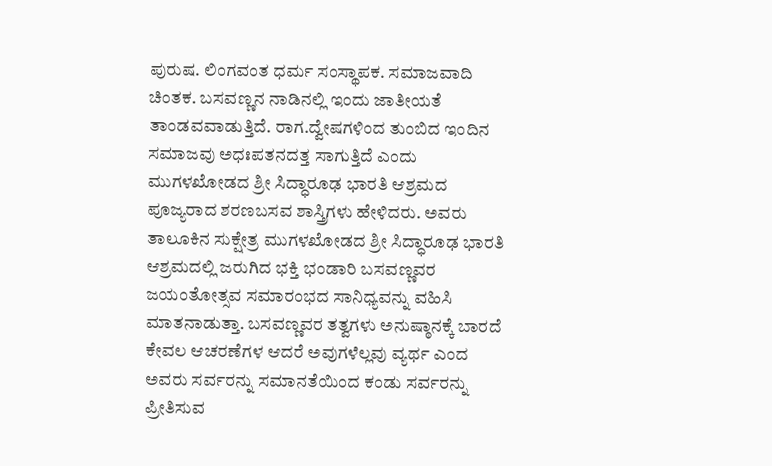ಪುರುಷ. ಲಿಂಗವಂತ ಧರ್ಮ ಸಂಸ್ಥಾಪಕ. ಸಮಾಜವಾದಿ ಚಿಂತಕ. ಬಸವಣ್ಣನ ನಾಡಿನಲ್ಲಿ ಇಂದು ಜಾತೀಯತೆ ತಾಂಡವವಾಡುತ್ತಿದೆ. ರಾಗ.ದ್ವೇಷಗಳಿಂದ ತುಂಬಿದ ಇಂದಿನ ಸಮಾಜವು ಅಧಃಪತನದತ್ತ ಸಾಗುತ್ತಿದೆ ಎಂದು ಮುಗಳಖೋಡದ ಶ್ರೀ ಸಿದ್ಧಾರೂಢ ಭಾರತಿ ಆಶ್ರಮದ ಪೂಜ್ಯರಾದ ಶರಣಬಸವ ಶಾಸ್ತ್ರಿಗಳು ಹೇಳಿದರು. ಅವರು ತಾಲೂಕಿನ ಸುಕ್ಷೇತ್ರ ಮುಗಳಖೋಡದ ಶ್ರೀ ಸಿದ್ಧಾರೂಢ ಭಾರತಿ ಆಶ್ರಮದಲ್ಲಿ ಜರುಗಿದ ಭಕ್ತಿ ಭಂಡಾರಿ ಬಸವಣ್ಣವರ ಜಯಂತೋತ್ಸವ ಸಮಾರಂಭದ ಸಾನಿಧ್ಯವನ್ನು ವಹಿಸಿ ಮಾತನಾಡುತ್ತಾ. ಬಸವಣ್ಣವರ ತತ್ವಗಳು ಅನುಷ್ಠಾನಕ್ಕೆ ಬಾರದೆ ಕೇವಲ ಆಚರಣೆಗಳ ಆದರೆ ಅವುಗಳೆಲ್ಲವು ವ್ಯರ್ಥ ಎಂದ ಅವರು ಸರ್ವರನ್ನು ಸಮಾನತೆಯಿಂದ ಕಂಡು ಸರ್ವರನ್ನು ಪ್ರೀತಿಸುವ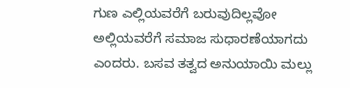ಗುಣ ಎಲ್ಲಿಯವರೆಗೆ ಬರುವುದಿಲ್ಲವೋ ಅಲ್ಲಿಯವರೆಗೆ ಸಮಾಜ ಸುಧಾರಣೆಯಾಗದು ಎಂದರು. ಬಸವ ತತ್ವದ ಅನುಯಾಯಿ ಮಲ್ಲು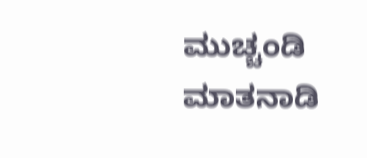ಮುಚ್ಚಂಡಿ ಮಾತನಾಡಿ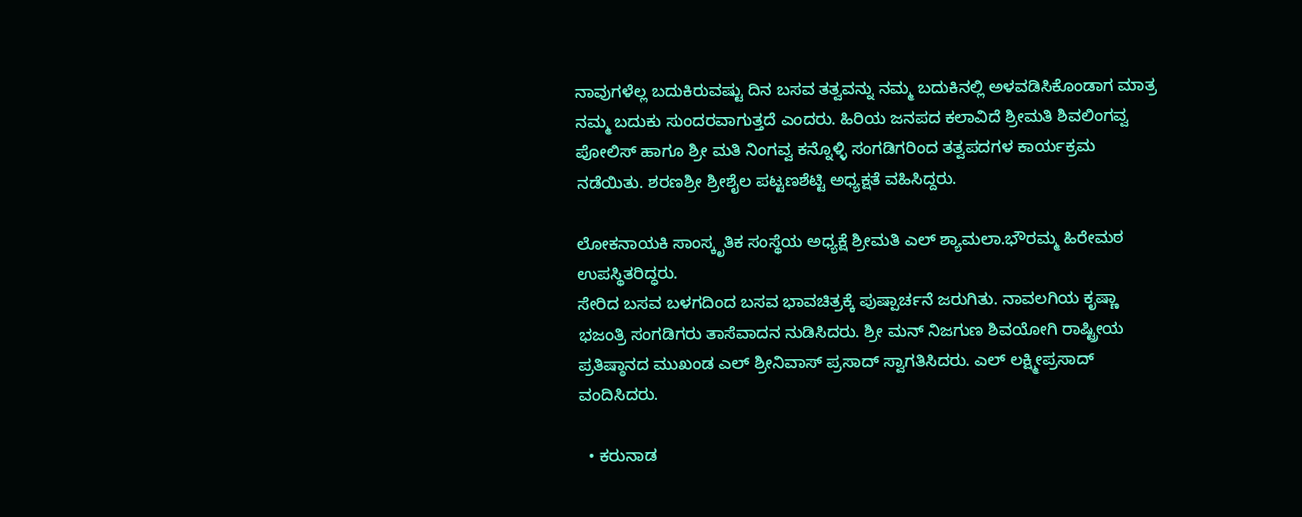ನಾವುಗಳೆಲ್ಲ ಬದುಕಿರುವಷ್ಟು ದಿನ ಬಸವ ತತ್ವವನ್ನು ನಮ್ಮ ಬದುಕಿನಲ್ಲಿ ಅಳವಡಿಸಿಕೊಂಡಾಗ ಮಾತ್ರ ನಮ್ಮ ಬದುಕು ಸುಂದರವಾಗುತ್ತದೆ ಎಂದರು. ಹಿರಿಯ ಜನಪದ ಕಲಾವಿದೆ ಶ್ರೀಮತಿ ಶಿವಲಿಂಗವ್ವ ಪೋಲಿಸ್ ಹಾಗೂ ಶ್ರೀ ಮತಿ ನಿಂಗವ್ವ ಕನ್ನೊಳ್ಳಿ ಸಂಗಡಿಗರಿಂದ ತತ್ವಪದಗಳ ಕಾರ್ಯಕ್ರಮ ನಡೆಯಿತು. ಶರಣಶ್ರೀ ಶ್ರೀಶೈಲ ಪಟ್ಟಣಶೆಟ್ಟಿ ಅಧ್ಯಕ್ಷತೆ ವಹಿಸಿದ್ದರು.

ಲೋಕನಾಯಕಿ ಸಾಂಸ್ಕೃತಿಕ ಸಂಸ್ಥೆಯ ಅಧ್ಯಕ್ಷೆ ಶ್ರೀಮತಿ ಎಲ್ ಶ್ಯಾಮಲಾ.ಭೌರಮ್ಮ ಹಿರೇಮಠ ಉಪ‌ಸ್ಥಿತರಿದ್ಧರು.
ಸೇರಿದ ಬಸವ ಬಳಗದಿಂದ ಬಸವ ಭಾವಚಿತ್ರಕ್ಕೆ ಪುಷ್ಪಾರ್ಚನೆ ಜರುಗಿತು. ನಾವಲಗಿಯ ಕೃಷ್ಣಾ ಭಜಂತ್ರಿ ಸಂಗಡಿಗರು ತಾಸೆವಾದನ ನುಡಿಸಿದರು. ಶ್ರೀ ಮನ್ ನಿಜಗುಣ ಶಿವಯೋಗಿ ರಾಷ್ಟ್ರೀಯ ಪ್ರತಿಷ್ಠಾನದ ಮುಖಂಡ ಎಲ್ ಶ್ರೀನಿವಾಸ್ ಪ್ರಸಾದ್ ಸ್ವಾಗತಿಸಿದರು. ಎಲ್ ಲಕ್ಷ್ಮೀಪ್ರಸಾದ್ ವಂದಿಸಿದರು.

  • ಕರುನಾಡ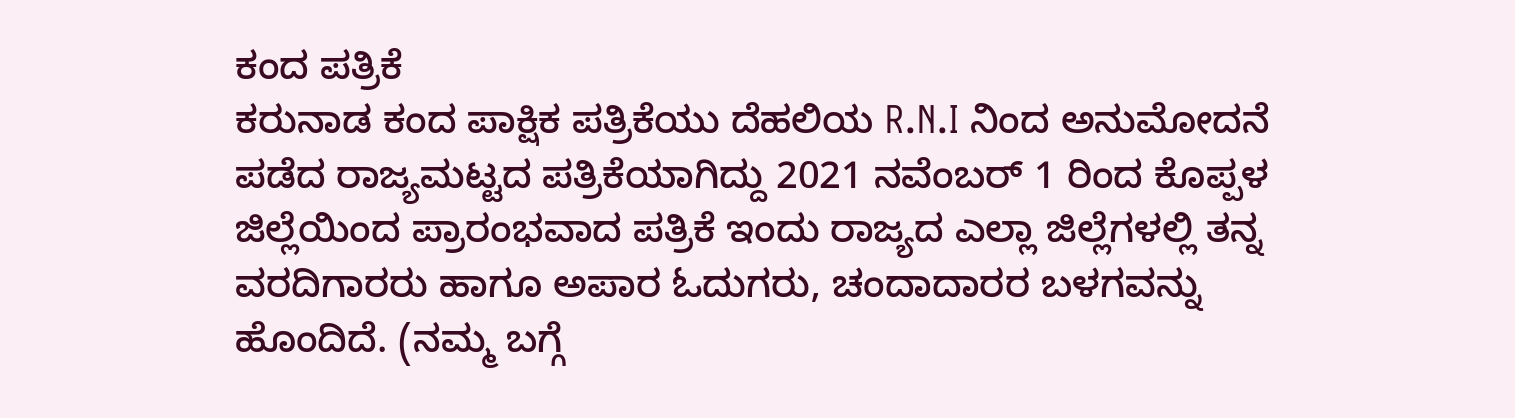ಕಂದ ಪತ್ರಿಕೆ
ಕರುನಾಡ ಕಂದ ಪಾಕ್ಷಿಕ ಪತ್ರಿಕೆಯು ದೆಹಲಿಯ R.N.I ನಿಂದ ಅನುಮೋದನೆ ಪಡೆದ ರಾಜ್ಯಮಟ್ಟದ ಪತ್ರಿಕೆಯಾಗಿದ್ದು 2021 ನವೆಂಬರ್ 1 ರಿಂದ ಕೊಪ್ಪಳ ಜಿಲ್ಲೆಯಿಂದ ಪ್ರಾರಂಭವಾದ ಪತ್ರಿಕೆ ಇಂದು ರಾಜ್ಯದ ಎಲ್ಲಾ ಜಿಲ್ಲೆಗಳಲ್ಲಿ ತನ್ನ ವರದಿಗಾರರು ಹಾಗೂ ಅಪಾರ ಓದುಗರು, ಚಂದಾದಾರರ ಬಳಗವನ್ನು ಹೊಂದಿದೆ. (ನಮ್ಮ ಬಗ್ಗೆ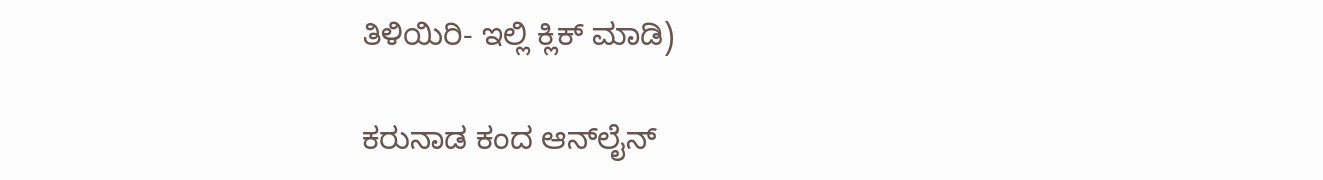ತಿಳಿಯಿರಿ- ಇಲ್ಲಿ ಕ್ಲಿಕ್‌ ಮಾಡಿ)

ಕರುನಾಡ ಕಂದ ಆನ್‌ಲೈನ್‌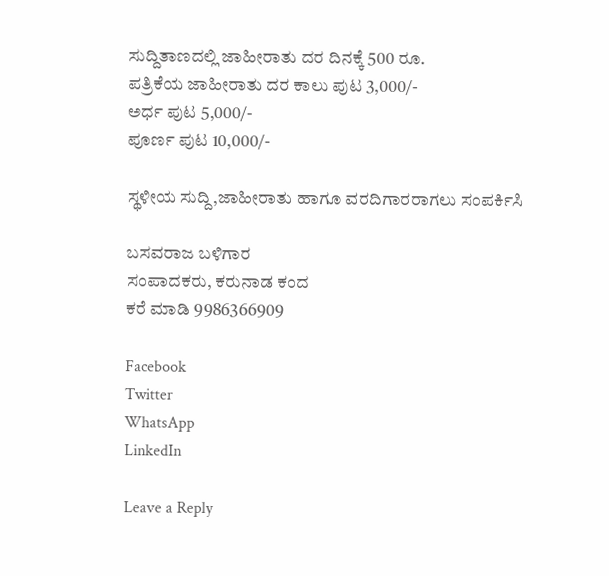ಸುದ್ದಿತಾಣದಲ್ಲಿ ಜಾಹೀರಾತು ದರ ದಿನಕ್ಕೆ 500 ರೂ.
ಪತ್ರಿಕೆಯ ಜಾಹೀರಾತು ದರ ಕಾಲು ಪುಟ 3,000/-
ಅರ್ಧ ಪುಟ 5,000/-
ಪೂರ್ಣ ಪುಟ 10,000/-

ಸ್ಥಳೀಯ ಸುದ್ದಿ,ಜಾಹೀರಾತು ಹಾಗೂ ವರದಿಗಾರರಾಗಲು ಸಂಪರ್ಕಿಸಿ

ಬಸವರಾಜ ಬಳಿಗಾರ
ಸಂಪಾದಕರು, ಕರುನಾಡ ಕಂದ
ಕರೆ ಮಾಡಿ 9986366909

Facebook
Twitter
WhatsApp
LinkedIn

Leave a Reply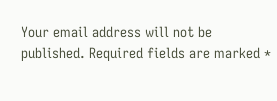Your email address will not be published. Required fields are marked *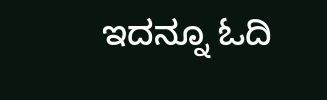ಇದನ್ನೂ ಓದಿ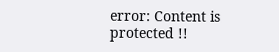error: Content is protected !!